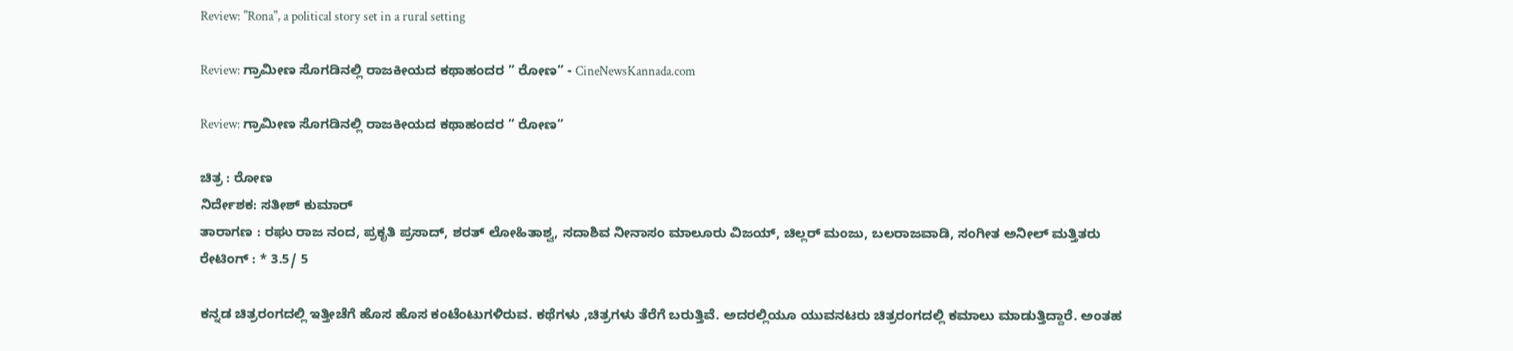Review: "Rona", a political story set in a rural setting

Review: ಗ್ರಾಮೀಣ ಸೊಗಡಿನಲ್ಲಿ ರಾಜಕೀಯದ ಕಥಾಹಂದರ ” ರೋಣ” - CineNewsKannada.com

Review: ಗ್ರಾಮೀಣ ಸೊಗಡಿನಲ್ಲಿ ರಾಜಕೀಯದ ಕಥಾಹಂದರ ” ರೋಣ”

ಚಿತ್ರ : ರೋಣ
ನಿರ್ದೇಶಕ: ಸತೀಶ್ ಕುಮಾರ್
ತಾರಾಗಣ : ರಘು ರಾಜ ನಂದ, ಪ್ರಕೃತಿ ಪ್ರಸಾದ್, ಶರತ್ ಲೋಹಿತಾಶ್ವ, ಸದಾಶಿವ ನೀನಾಸಂ ಮಾಲೂರು ವಿಜಯ್, ಚಿಲ್ಲರ್ ಮಂಜು, ಬಲರಾಜವಾಡಿ, ಸಂಗೀತ ಅನೀಲ್ ಮತ್ತಿತರು
ರೇಟಿಂಗ್ : * 3.5/ 5

ಕನ್ನಡ ಚಿತ್ರರಂಗದಲ್ಲಿ ಇತ್ತೀಚೆಗೆ ಹೊಸ ಹೊಸ ಕಂಟೆಂಟುಗಳಿರುವ. ಕಥೆಗಳು ,ಚಿತ್ರಗಳು ತೆರೆಗೆ ಬರುತ್ತಿವೆ. ಅದರಲ್ಲಿಯೂ ಯುವನಟರು ಚಿತ್ರರಂಗದಲ್ಲಿ ಕಮಾಲು ಮಾಡುತ್ತಿದ್ದಾರೆ. ಅಂತಹ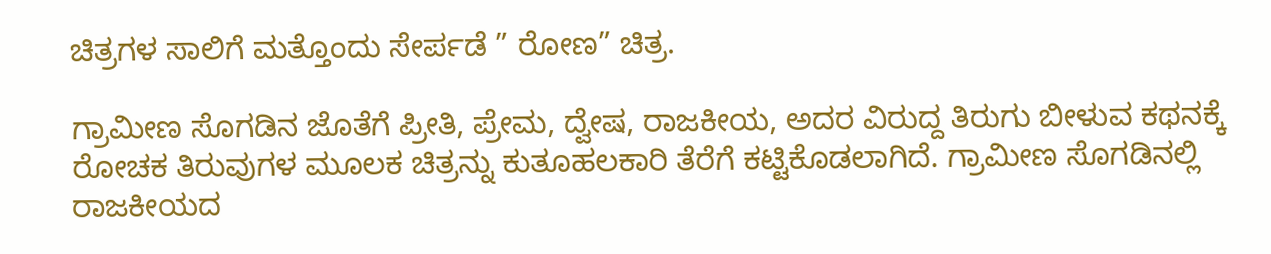ಚಿತ್ರಗಳ ಸಾಲಿಗೆ ಮತ್ತೊಂದು ಸೇರ್ಪಡೆ ” ರೋಣ” ಚಿತ್ರ.

ಗ್ರಾಮೀಣ ಸೊಗಡಿನ ಜೊತೆಗೆ ಪ್ರೀತಿ, ಪ್ರೇಮ, ದ್ವೇಷ, ರಾಜಕೀಯ, ಅದರ ವಿರುದ್ದ ತಿರುಗು ಬೀಳುವ ಕಥನಕ್ಕೆ ರೋಚಕ ತಿರುವುಗಳ ಮೂಲಕ ಚಿತ್ರನ್ನು ಕುತೂಹಲಕಾರಿ ತೆರೆಗೆ ಕಟ್ಟಿಕೊಡಲಾಗಿದೆ. ಗ್ರಾಮೀಣ ಸೊಗಡಿನಲ್ಲಿ ರಾಜಕೀಯದ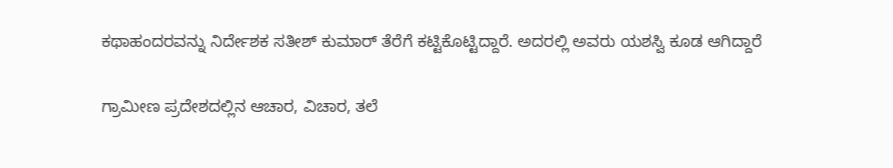ಕಥಾಹಂದರವನ್ನು ನಿರ್ದೇಶಕ ಸತೀಶ್ ಕುಮಾರ್ ತೆರೆಗೆ ಕಟ್ಟಿಕೊಟ್ಟಿದ್ದಾರೆ. ಅದರಲ್ಲಿ ಅವರು ಯಶಸ್ವಿ ಕೂಡ ಆಗಿದ್ದಾರೆ

ಗ್ರಾಮೀಣ ಪ್ರದೇಶದಲ್ಲಿನ ಆಚಾರ, ವಿಚಾರ, ತಲೆ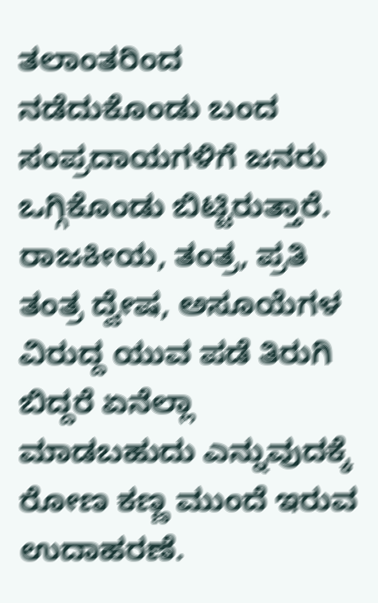ತಲಾಂತರಿಂದ ನಡೆದುಕೊಂಡು ಬಂದ ಸಂಪ್ರದಾಯಗಳಿಗೆ ಜನರು ಒಗ್ಗಿಕೊಂಡು ಬಿಟ್ಟಿರುತ್ತಾರೆ. ರಾಜಕೀಯ, ತಂತ್ರ, ಪ್ರತಿ ತಂತ್ರ ದ್ವೇಷ, ಅಸೂಯೆಗಳ ವಿರುದ್ದ ಯುವ ಪಡೆ ತಿರುಗಿ ಬಿದ್ದರೆ ಏನೆಲ್ಲಾ ಮಾಡಬಹುದು ಎನ್ನುವುದಕ್ಕೆ ರೋಣ ಕಣ್ಣ ಮುಂದೆ ಇರುವ ಉದಾಹರಣೆ.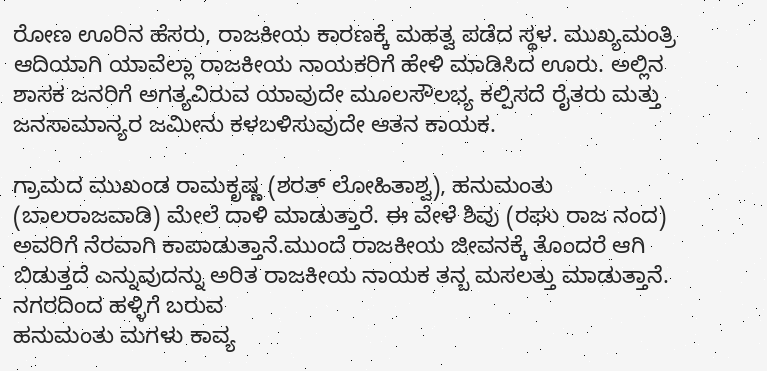ರೋಣ ಊರಿನ ಹೆಸರು, ರಾಜಕೀಯ ಕಾರಣಕ್ಕೆ ಮಹತ್ವ ಪಡೆದ ಸ್ಥಳ. ಮುಖ್ಯಮಂತ್ರಿ ಆದಿಯಾಗಿ ಯಾವೆಲ್ಲಾ ರಾಜಕೀಯ ನಾಯಕರಿಗೆ ಹೇಳಿ ಮಾಡಿಸಿದ ಊರು. ಅಲ್ಲಿನ ಶಾಸಕ ಜನರಿಗೆ ಅಗತ್ಯವಿರುವ ಯಾವುದೇ ಮೂಲಸೌಲಭ್ಯ ಕಲ್ಪಿಸದೆ ರೈತರು ಮತ್ತು ಜನಸಾಮಾನ್ಯರ ಜಮೀನು ಕಳಬಳಿಸುವುದೇ ಆತನ ಕಾಯಕ.

ಗ್ರಾಮದ ಮುಖಂಡ ರಾಮಕೃಷ್ಣ (ಶರತ್ ಲೋಹಿತಾಶ್ವ), ಹನುಮಂತು (ಬಾಲರಾಜವಾಡಿ) ಮೇಲೆ ದಾಳಿ ಮಾಡುತ್ತಾರೆ. ಈ ವೇಳೆ ಶಿವು (ರಘು ರಾಜ ನಂದ) ಅವರಿಗೆ ನೆರವಾಗಿ ಕಾಪಾಡುತ್ತಾನೆ.ಮುಂದೆ ರಾಜಕೀಯ ಜೀವನಕ್ಕೆ ತೊಂದರೆ ಆಗಿ ಬಿಡುತ್ತದೆ ಎನ್ನುವುದನ್ನು ಅರಿತ ರಾಜಕೀಯ ನಾಯಕ ತನ್ಬ ಮಸಲತ್ತು ಮಾಡುತ್ತಾನೆ. ನಗರದಿಂದ ಹಳ್ಳಿಗೆ ಬರುವ
ಹನುಮಂತು ಮಗಳು ಕಾವ್ಯ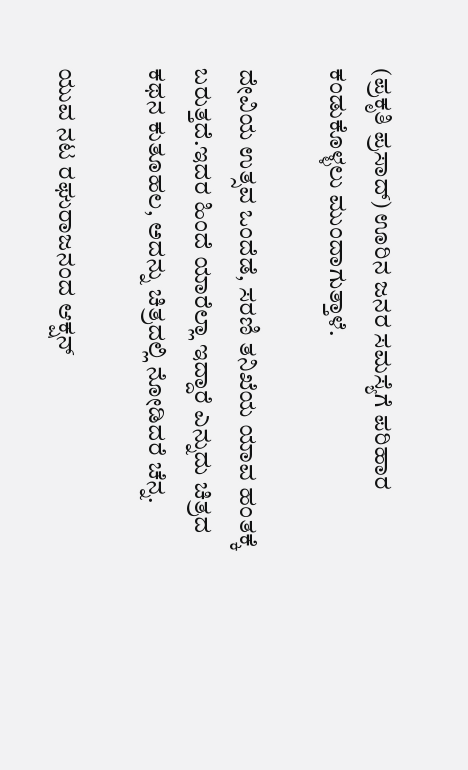(ಪ್ರಕೃತಿ ಪ್ರಸಾದ್) ಊರಿನ ಜನರ ಸಮಸ್ಯೆಗೆ ಪರಿಹಾರ ಕಂಡುಕೊಳ್ಳಲು ಮುಂದಾಗುತ್ತಾಳೆ.

ದೇವಿಯ ಉತ್ಸವ ಒಂದೆಡೆ, ಸರಣಿ ತನಿಖೆಯ ಯಾವ ಹಂತಕ್ಕೆ ಬರುತ್ತದೆ.ಇದರ ಹಿಂದೆ ಯಾರೆಲ್ಲಾ ಇದ್ದಾರೆ ಎನ್ನುದು ಚಿತ್ರದ ಕಥನ ಕುತೂಹಲ, ಅದನ್ನು ಚಿತ್ರದಲ್ಲಿ ನೋಡಿದರೆ ಚೆನ್ನ.

ಯುವ ನಟ ರಘುರಾಜನಂದ ಆಕ್ಷನ್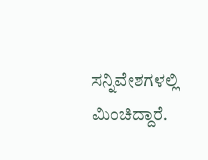ಸನ್ನಿವೇಶಗಳಲ್ಲಿ ಮಿಂಚಿದ್ದಾರೆ.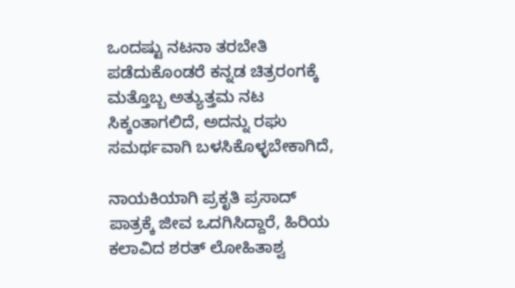ಒಂದಷ್ಟು ನಟನಾ ತರಬೇತಿ ಪಡೆದುಕೊಂಡರೆ ಕನ್ನಡ ಚಿತ್ರರಂಗಕ್ಕೆ ಮತ್ತೊಬ್ಬ ಅತ್ಯುತ್ತಮ ನಟ ಸಿಕ್ಕಂತಾಗಲಿದೆ, ಅದನ್ನು ರಘು ಸಮರ್ಥವಾಗಿ ಬಳಸಿಕೊಳ್ಳಬೇಕಾಗಿದೆ,

ನಾಯಕಿಯಾಗಿ ಪ್ರಕೃತಿ ಪ್ರಸಾದ್ ಪಾತ್ರಕ್ಕೆ ಜೀವ ಒದಗಿಸಿದ್ದಾರೆ, ಹಿರಿಯ ಕಲಾವಿದ ಶರತ್ ಲೋಹಿತಾಶ್ವ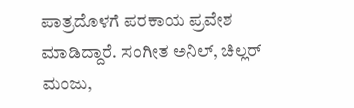ಪಾತ್ರದೊಳಗೆ ಪರಕಾಯ ಪ್ರವೇಶ ಮಾಡಿದ್ದಾರೆ. ಸಂಗೀತ ಅನಿಲ್, ಚಿಲ್ಲರ್ ಮಂಜು,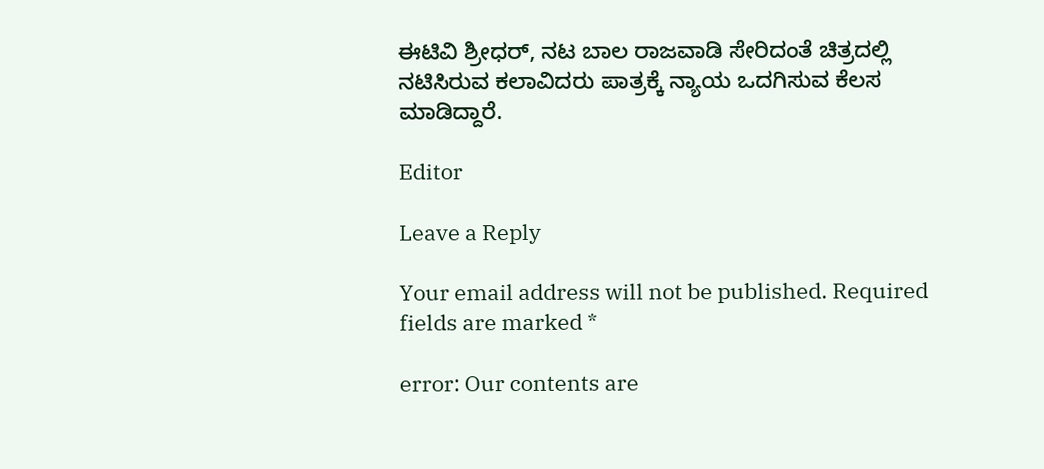ಈಟಿವಿ ಶ್ರೀಧರ್, ನಟ ಬಾಲ ರಾಜವಾಡಿ ಸೇರಿದಂತೆ ಚಿತ್ರದಲ್ಲಿ ನಟಿಸಿರುವ ಕಲಾವಿದರು ಪಾತ್ರಕ್ಕೆ ನ್ಯಾಯ ಒದಗಿಸುವ ಕೆಲಸ ಮಾಡಿದ್ದಾರೆ.

Editor

Leave a Reply

Your email address will not be published. Required fields are marked *

error: Our contents are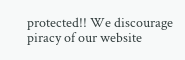protected!! We discourage piracy of our website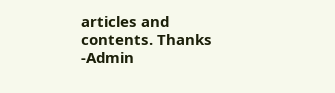articles and contents. Thanks -Admin